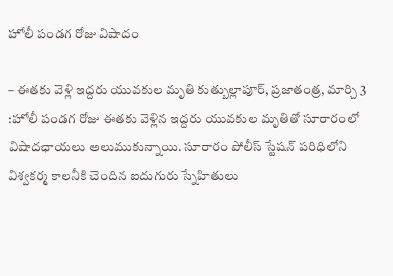హోలీ పండగ రోజు విషాదం

– ఈతకు వెళ్లి ఇద్దరు యువకుల మృతి కుత్బుల్లాపూర్, ప్రజాతంత్ర, మార్చి 3 :హోలీ పండగ రోజు ఈతకు వెళ్లిన ఇద్దరు యువకుల మృతితో సూరారంలో విషాదఛాయలు అలుముకున్నాయి. సూరారం పోలీస్ స్టేషన్ పరిధిలోని విశ్వకర్మ కాలనీకి చెందిన ఐదుగురు స్నేహితులు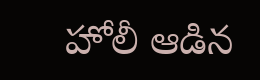హోలీ ఆడిన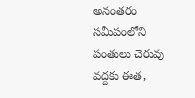అనంతరం సమీపంలోని పంతులు చెరువు వద్దకు ఈత,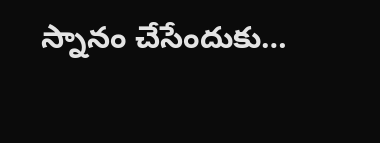స్నానం చేసేందుకు…